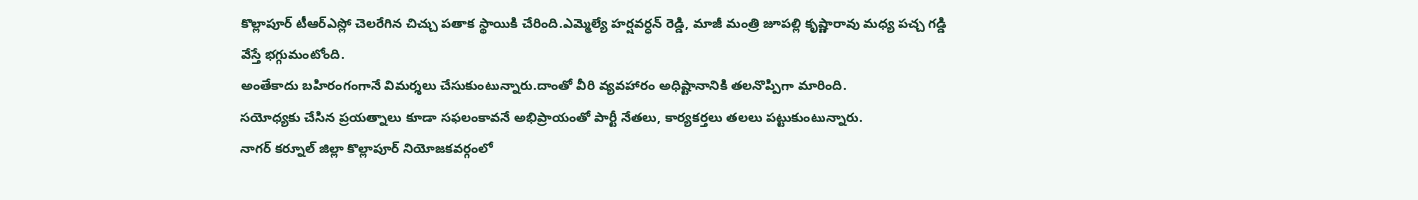కొల్లాపూర్ టీఆర్ఎస్లో చెలరేగిన చిచ్చు పతాక స్థాయికి చేరింది.ఎమ్మెల్యే హర్షవర్ధన్ రెడ్డి, మాజీ మంత్రి జూపల్లి కృష్ణారావు మధ్య పచ్చ గడ్డి వేస్తే భగ్గుమంటోంది.
అంతేకాదు బహిరంగంగానే విమర్శలు చేసుకుంటున్నారు.దాంతో వీరి వ్యవహారం అధిష్టానానికి తలనొప్పిగా మారింది.
సయోధ్యకు చేసిన ప్రయత్నాలు కూడా సఫలంకావనే అభిప్రాయంతో పార్టీ నేతలు, కార్యకర్తలు తలలు పట్టుకుంటున్నారు.
నాగర్ కర్నూల్ జిల్లా కొల్లాపూర్ నియోజకవర్గంలో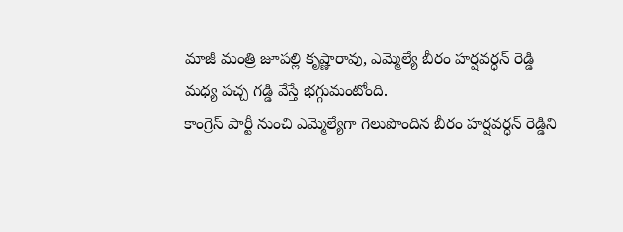మాజీ మంత్రి జూపల్లి కృష్ణారావు, ఎమ్మెల్యే బీరం హర్షవర్ధన్ రెడ్డి మధ్య పచ్చ గడ్డి వేస్తే భగ్గుమంటోంది.
కాంగ్రెస్ పార్టీ నుంచి ఎమ్మెల్యేగా గెలుపొందిన బీరం హర్షవర్ధన్ రెడ్డిని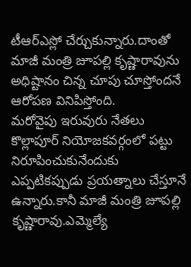టీఆర్ఎస్లో చేర్చుకున్నారు.దాంతో మాజీ మంత్రి జూపల్లి కృష్ణారావును అధిష్టానం చిన్న చూపు చూస్తోందనే ఆరోపణ వినిపిస్తోంది.
మరోవైపు ఇరువురు నేతలు కొల్లాపూర్ నియోజకవర్గంలో పట్టు నిరూపించుకునేందుకు ఎప్పటికప్పుడు ప్రయత్నాలు చేస్తూనే ఉన్నారు.కానీ మాజీ మంత్రి జూపల్లి కృష్ణారావు.ఎమ్మెల్యే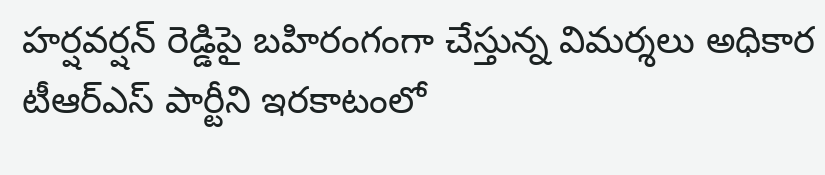హర్షవర్షన్ రెడ్డిపై బహిరంగంగా చేస్తున్న విమర్శలు అధికార టీఆర్ఎస్ పార్టీని ఇరకాటంలో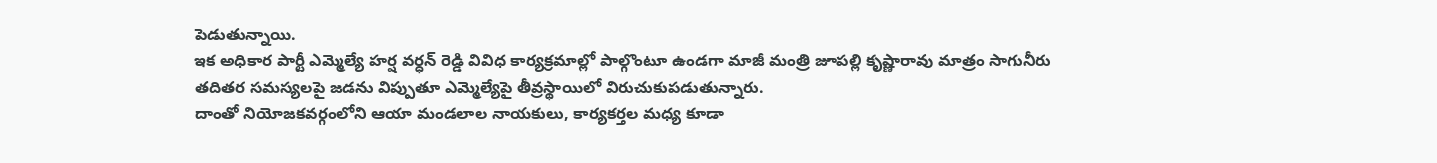పెడుతున్నాయి.
ఇక అధికార పార్టీ ఎమ్మెల్యే హర్ష వర్ధన్ రెడ్డి వివిధ కార్యక్రమాల్లో పాల్గొంటూ ఉండగా మాజీ మంత్రి జూపల్లి కృష్ణారావు మాత్రం సాగునీరు తదితర సమస్యలపై జడను విప్పుతూ ఎమ్మెల్యేపై తీవ్రస్థాయిలో విరుచుకుపడుతున్నారు.
దాంతో నియోజకవర్గంలోని ఆయా మండలాల నాయకులు, కార్యకర్తల మధ్య కూడా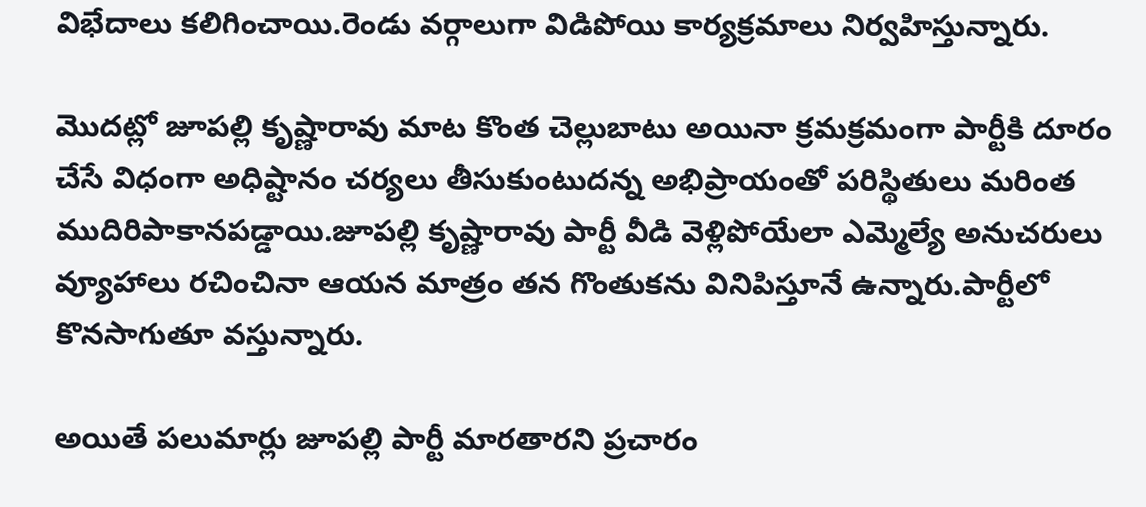విభేదాలు కలిగించాయి.రెండు వర్గాలుగా విడిపోయి కార్యక్రమాలు నిర్వహిస్తున్నారు.

మొదట్లో జూపల్లి కృష్ణారావు మాట కొంత చెల్లుబాటు అయినా క్రమక్రమంగా పార్టీకి దూరం చేసే విధంగా అధిష్టానం చర్యలు తీసుకుంటుదన్న అభిప్రాయంతో పరిస్థితులు మరింత ముదిరిపాకానపడ్డాయి.జూపల్లి కృష్ణారావు పార్టీ వీడి వెళ్లిపోయేలా ఎమ్మెల్యే అనుచరులు వ్యూహాలు రచించినా ఆయన మాత్రం తన గొంతుకను వినిపిస్తూనే ఉన్నారు.పార్టీలో కొనసాగుతూ వస్తున్నారు.

అయితే పలుమార్లు జూపల్లి పార్టీ మారతారని ప్రచారం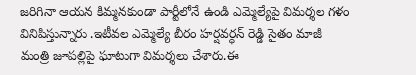జరిగినా ఆయన కిమ్మనకుండా పార్టీలోనే ఉండి ఎమ్మెల్యేపై విమర్శల గళం వినిపిస్తున్నారు .ఇటీవల ఎమ్మెల్యే బీరం హర్షవర్ధన్ రెడ్డి సైతం మాజీ మంత్రి జూపల్లిపై ఘాటుగా విమర్శలు చేశారు.ఈ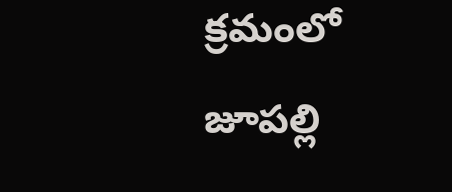క్రమంలో జూపల్లి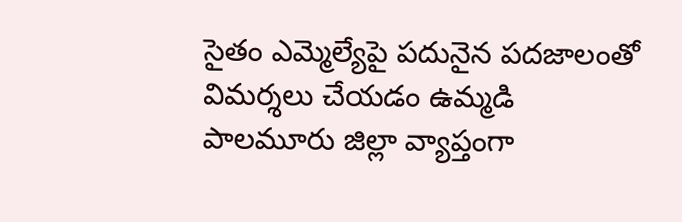సైతం ఎమ్మెల్యేపై పదునైన పదజాలంతో విమర్శలు చేయడం ఉమ్మడి పాలమూరు జిల్లా వ్యాప్తంగా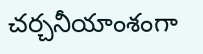చర్చనీయాంశంగా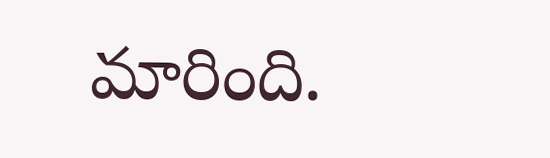మారింది.